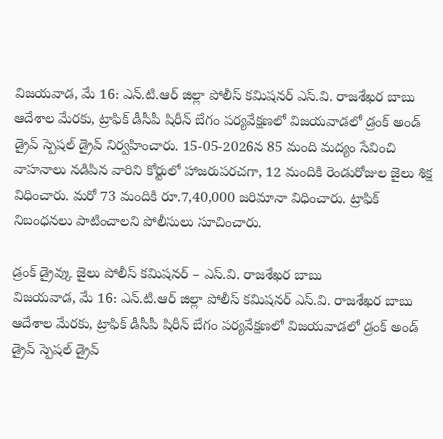విజయవాడ, మే 16: ఎన్.టి.ఆర్ జిల్లా పోలీస్ కమిషనర్ ఎస్.వి. రాజశేఖర బాబు ఆదేశాల మేరకు, ట్రాఫిక్ డీసీపీ షిరీన్ బేగం పర్యవేక్షణలో విజయవాడలో డ్రంక్ అండ్ డ్రైవ్ స్పెషల్ డ్రైవ్ నిర్వహించారు. 15-05-2026న 85 మంది మద్యం సేవించి వాహనాలు నడిపిన వారిని కోర్టులో హాజరుపరచగా, 12 మందికి రెండురోజుల జైలు శిక్ష విధించారు. మరో 73 మందికి రూ.7,40,000 జరిమానా విధించారు. ట్రాఫిక్ నిబంధనలు పాటించాలని పోలీసులు సూచించారు.

డ్రంక్ డ్రైవ్కు జైలు పోలీస్ కమిషనర్ – ఎస్.వి. రాజశేఖర బాబు
విజయవాడ, మే 16: ఎన్.టి.ఆర్ జిల్లా పోలీస్ కమిషనర్ ఎస్.వి. రాజశేఖర బాబు ఆదేశాల మేరకు, ట్రాఫిక్ డీసీపీ షిరీన్ బేగం పర్యవేక్షణలో విజయవాడలో డ్రంక్ అండ్ డ్రైవ్ స్పెషల్ డ్రైవ్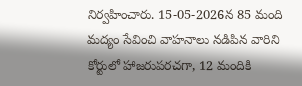నిర్వహించారు. 15-05-2026న 85 మంది మద్యం సేవించి వాహనాలు నడిపిన వారిని కోర్టులో హాజరుపరచగా, 12 మందికి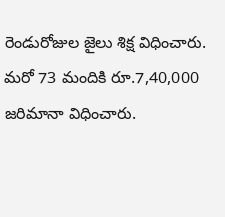రెండురోజుల జైలు శిక్ష విధించారు. మరో 73 మందికి రూ.7,40,000 జరిమానా విధించారు.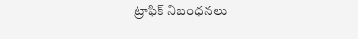ట్రాఫిక్ నిబంధనలు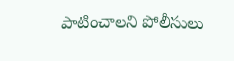పాటించాలని పోలీసులు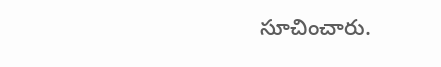సూచించారు.